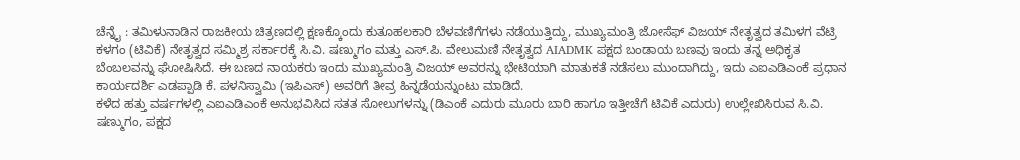ಚೆನ್ನೈ : ತಮಿಳುನಾಡಿನ ರಾಜಕೀಯ ಚಿತ್ರಣದಲ್ಲಿ ಕ್ಷಣಕ್ಕೊಂದು ಕುತೂಹಲಕಾರಿ ಬೆಳವಣಿಗೆಗಳು ನಡೆಯುತ್ತಿದ್ದು, ಮುಖ್ಯಮಂತ್ರಿ ಜೋಸೆಫ್ ವಿಜಯ್ ನೇತೃತ್ವದ ತಮಿಳಗ ವೆಟ್ರಿ ಕಳಗಂ (ಟಿವಿಕೆ) ನೇತೃತ್ವದ ಸಮ್ಮಿಶ್ರ ಸರ್ಕಾರಕ್ಕೆ ಸಿ.ವಿ. ಷಣ್ಮುಗಂ ಮತ್ತು ಎಸ್.ಪಿ. ವೇಲುಮಣಿ ನೇತೃತ್ವದ AIADMK ಪಕ್ಷದ ಬಂಡಾಯ ಬಣವು ಇಂದು ತನ್ನ ಅಧಿಕೃತ ಬೆಂಬಲವನ್ನು ಘೋಷಿಸಿದೆ. ಈ ಬಣದ ನಾಯಕರು ಇಂದು ಮುಖ್ಯಮಂತ್ರಿ ವಿಜಯ್ ಅವರನ್ನು ಭೇಟಿಯಾಗಿ ಮಾತುಕತೆ ನಡೆಸಲು ಮುಂದಾಗಿದ್ದು, ಇದು ಎಐಎಡಿಎಂಕೆ ಪ್ರಧಾನ ಕಾರ್ಯದರ್ಶಿ ಎಡಪ್ಪಾಡಿ ಕೆ. ಪಳನಿಸ್ವಾಮಿ (ಇಪಿಎಸ್) ಅವರಿಗೆ ತೀವ್ರ ಹಿನ್ನಡೆಯನ್ನುಂಟು ಮಾಡಿದೆ.
ಕಳೆದ ಹತ್ತು ವರ್ಷಗಳಲ್ಲಿ ಎಐಎಡಿಎಂಕೆ ಅನುಭವಿಸಿದ ಸತತ ಸೋಲುಗಳನ್ನು (ಡಿಎಂಕೆ ಎದುರು ಮೂರು ಬಾರಿ ಹಾಗೂ ಇತ್ತೀಚೆಗೆ ಟಿವಿಕೆ ಎದುರು) ಉಲ್ಲೇಖಿಸಿರುವ ಸಿ.ವಿ. ಷಣ್ಮುಗಂ, ಪಕ್ಷದ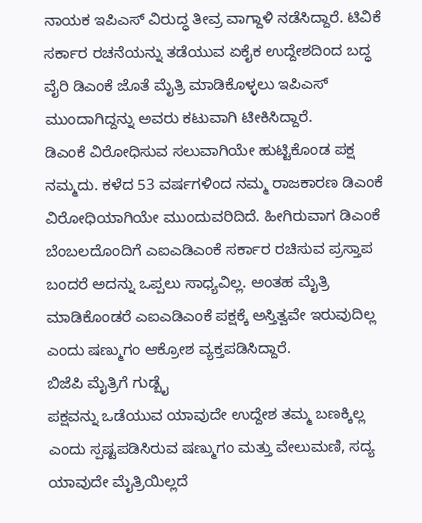ನಾಯಕ ಇಪಿಎಸ್ ವಿರುದ್ಧ ತೀವ್ರ ವಾಗ್ದಾಳಿ ನಡೆಸಿದ್ದಾರೆ. ಟಿವಿಕೆ ಸರ್ಕಾರ ರಚನೆಯನ್ನು ತಡೆಯುವ ಏಕೈಕ ಉದ್ದೇಶದಿಂದ ಬದ್ಧ ವೈರಿ ಡಿಎಂಕೆ ಜೊತೆ ಮೈತ್ರಿ ಮಾಡಿಕೊಳ್ಳಲು ಇಪಿಎಸ್ ಮುಂದಾಗಿದ್ದನ್ನು ಅವರು ಕಟುವಾಗಿ ಟೀಕಿಸಿದ್ದಾರೆ.
ಡಿಎಂಕೆ ವಿರೋಧಿಸುವ ಸಲುವಾಗಿಯೇ ಹುಟ್ಟಿಕೊಂಡ ಪಕ್ಷ ನಮ್ಮದು. ಕಳೆದ 53 ವರ್ಷಗಳಿಂದ ನಮ್ಮ ರಾಜಕಾರಣ ಡಿಎಂಕೆ ವಿರೋಧಿಯಾಗಿಯೇ ಮುಂದುವರಿದಿದೆ. ಹೀಗಿರುವಾಗ ಡಿಎಂಕೆ ಬೆಂಬಲದೊಂದಿಗೆ ಎಐಎಡಿಎಂಕೆ ಸರ್ಕಾರ ರಚಿಸುವ ಪ್ರಸ್ತಾಪ ಬಂದರೆ ಅದನ್ನು ಒಪ್ಪಲು ಸಾಧ್ಯವಿಲ್ಲ. ಅಂತಹ ಮೈತ್ರಿ ಮಾಡಿಕೊಂಡರೆ ಎಐಎಡಿಎಂಕೆ ಪಕ್ಷಕ್ಕೆ ಅಸ್ತಿತ್ವವೇ ಇರುವುದಿಲ್ಲ ಎಂದು ಷಣ್ಮುಗಂ ಆಕ್ರೋಶ ವ್ಯಕ್ತಪಡಿಸಿದ್ದಾರೆ.
ಬಿಜೆಪಿ ಮೈತ್ರಿಗೆ ಗುಡ್ಬೈ
ಪಕ್ಷವನ್ನು ಒಡೆಯುವ ಯಾವುದೇ ಉದ್ದೇಶ ತಮ್ಮ ಬಣಕ್ಕಿಲ್ಲ ಎಂದು ಸ್ಪಷ್ಟಪಡಿಸಿರುವ ಷಣ್ಮುಗಂ ಮತ್ತು ವೇಲುಮಣಿ, ಸದ್ಯ ಯಾವುದೇ ಮೈತ್ರಿಯಿಲ್ಲದೆ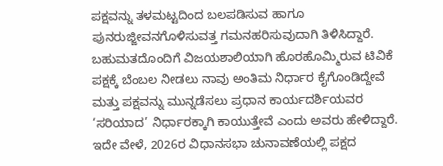ಪಕ್ಷವನ್ನು ತಳಮಟ್ಟದಿಂದ ಬಲಪಡಿಸುವ ಹಾಗೂ ಪುನರುಜ್ಜೀವನಗೊಳಿಸುವತ್ತ ಗಮನಹರಿಸುವುದಾಗಿ ತಿಳಿಸಿದ್ದಾರೆ. ಬಹುಮತದೊಂದಿಗೆ ವಿಜಯಶಾಲಿಯಾಗಿ ಹೊರಹೊಮ್ಮಿರುವ ಟಿವಿಕೆ ಪಕ್ಷಕ್ಕೆ ಬೆಂಬಲ ನೀಡಲು ನಾವು ಅಂತಿಮ ನಿರ್ಧಾರ ಕೈಗೊಂಡಿದ್ದೇವೆ ಮತ್ತು ಪಕ್ಷವನ್ನು ಮುನ್ನಡೆಸಲು ಪ್ರಧಾನ ಕಾರ್ಯದರ್ಶಿಯವರ ‘ಸರಿಯಾದ’ ನಿರ್ಧಾರಕ್ಕಾಗಿ ಕಾಯುತ್ತೇವೆ ಎಂದು ಅವರು ಹೇಳಿದ್ದಾರೆ. ಇದೇ ವೇಳೆ, 2026ರ ವಿಧಾನಸಭಾ ಚುನಾವಣೆಯಲ್ಲಿ ಪಕ್ಷದ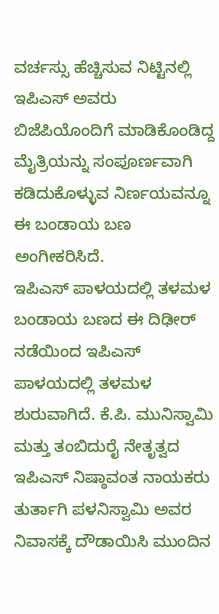ವರ್ಚಸ್ಸು ಹೆಚ್ಚಿಸುವ ನಿಟ್ಟಿನಲ್ಲಿ ಇಪಿಎಸ್ ಅವರು ಬಿಜೆಪಿಯೊಂದಿಗೆ ಮಾಡಿಕೊಂಡಿದ್ದ ಮೈತ್ರಿಯನ್ನು ಸಂಪೂರ್ಣವಾಗಿ ಕಡಿದುಕೊಳ್ಳುವ ನಿರ್ಣಯವನ್ನೂ ಈ ಬಂಡಾಯ ಬಣ ಅಂಗೀಕರಿಸಿದೆ.
ಇಪಿಎಸ್ ಪಾಳಯದಲ್ಲಿ ತಳಮಳ
ಬಂಡಾಯ ಬಣದ ಈ ದಿಢೀರ್ ನಡೆಯಿಂದ ಇಪಿಎಸ್ ಪಾಳಯದಲ್ಲಿ ತಳಮಳ ಶುರುವಾಗಿದೆ. ಕೆ.ಪಿ. ಮುನಿಸ್ವಾಮಿ ಮತ್ತು ತಂಬಿದುರೈ ನೇತೃತ್ವದ ಇಪಿಎಸ್ ನಿಷ್ಠಾವಂತ ನಾಯಕರು ತುರ್ತಾಗಿ ಪಳನಿಸ್ವಾಮಿ ಅವರ ನಿವಾಸಕ್ಕೆ ದೌಡಾಯಿಸಿ ಮುಂದಿನ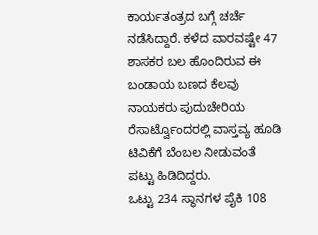ಕಾರ್ಯತಂತ್ರದ ಬಗ್ಗೆ ಚರ್ಚೆ ನಡೆಸಿದ್ದಾರೆ. ಕಳೆದ ವಾರವಷ್ಟೇ 47 ಶಾಸಕರ ಬಲ ಹೊಂದಿರುವ ಈ ಬಂಡಾಯ ಬಣದ ಕೆಲವು ನಾಯಕರು ಪುದುಚೇರಿಯ ರೆಸಾರ್ಟ್ವೊಂದರಲ್ಲಿ ವಾಸ್ತವ್ಯ ಹೂಡಿ ಟಿವಿಕೆಗೆ ಬೆಂಬಲ ನೀಡುವಂತೆ ಪಟ್ಟು ಹಿಡಿದಿದ್ದರು.
ಒಟ್ಟು 234 ಸ್ಥಾನಗಳ ಪೈಕಿ 108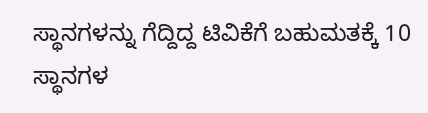ಸ್ಥಾನಗಳನ್ನು ಗೆದ್ದಿದ್ದ ಟಿವಿಕೆಗೆ ಬಹುಮತಕ್ಕೆ 10 ಸ್ಥಾನಗಳ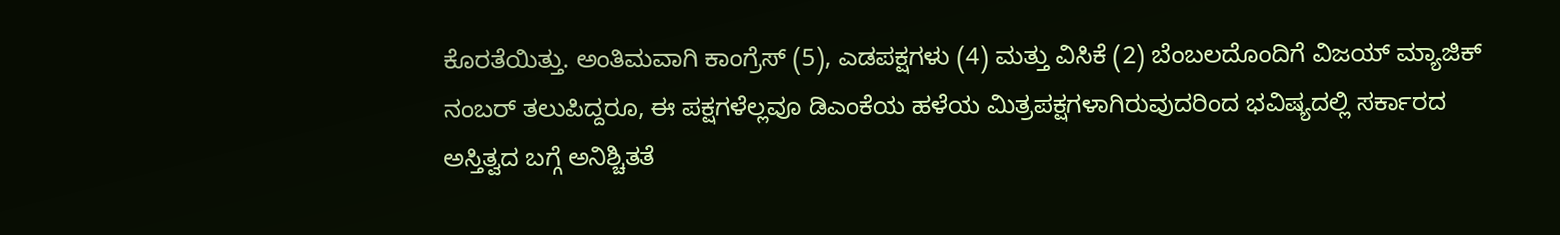ಕೊರತೆಯಿತ್ತು. ಅಂತಿಮವಾಗಿ ಕಾಂಗ್ರೆಸ್ (5), ಎಡಪಕ್ಷಗಳು (4) ಮತ್ತು ವಿಸಿಕೆ (2) ಬೆಂಬಲದೊಂದಿಗೆ ವಿಜಯ್ ಮ್ಯಾಜಿಕ್ ನಂಬರ್ ತಲುಪಿದ್ದರೂ, ಈ ಪಕ್ಷಗಳೆಲ್ಲವೂ ಡಿಎಂಕೆಯ ಹಳೆಯ ಮಿತ್ರಪಕ್ಷಗಳಾಗಿರುವುದರಿಂದ ಭವಿಷ್ಯದಲ್ಲಿ ಸರ್ಕಾರದ ಅಸ್ತಿತ್ವದ ಬಗ್ಗೆ ಅನಿಶ್ಚಿತತೆ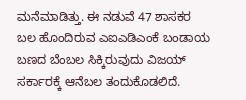ಮನೆಮಾಡಿತ್ತು. ಈ ನಡುವೆ 47 ಶಾಸಕರ ಬಲ ಹೊಂದಿರುವ ಎಐಎಡಿಎಂಕೆ ಬಂಡಾಯ ಬಣದ ಬೆಂಬಲ ಸಿಕ್ಕಿರುವುದು ವಿಜಯ್ ಸರ್ಕಾರಕ್ಕೆ ಆನೆಬಲ ತಂದುಕೊಡಲಿದೆ.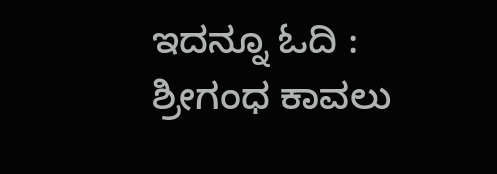ಇದನ್ನೂ ಓದಿ : ಶ್ರೀಗಂಧ ಕಾವಲು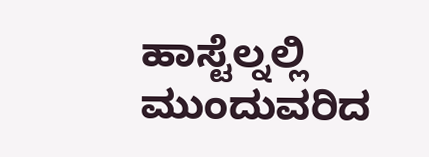ಹಾಸ್ಟೆಲ್ನಲ್ಲಿ ಮುಂದುವರಿದ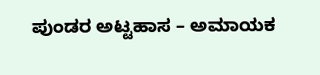ಪುಂಡರ ಅಟ್ಟಹಾಸ – ಅಮಾಯಕ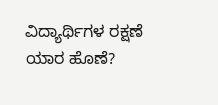ವಿದ್ಯಾರ್ಥಿಗಳ ರಕ್ಷಣೆ ಯಾರ ಹೊಣೆ?